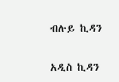ብሉይ ኪዳን

አዲስ ኪዳን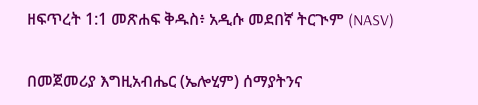ዘፍጥረት 1:1 መጽሐፍ ቅዱስ፥ አዲሱ መደበኛ ትርጒም (NASV)

በመጀመሪያ እግዚአብሔር (ኤሎሂም) ሰማያትንና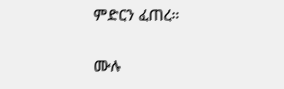ምድርን ፈጠረ።

ሙሉ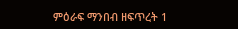ምዕራፍ ማንበብ ዘፍጥረት 1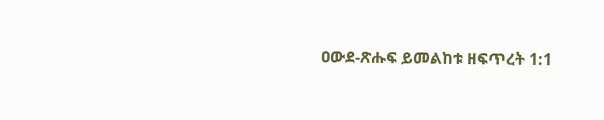ዐውደ-ጽሑፍ ይመልከቱ ዘፍጥረት 1:1